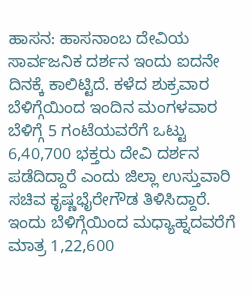ಹಾಸನ: ಹಾಸನಾಂಬ ದೇವಿಯ ಸಾರ್ವಜನಿಕ ದರ್ಶನ ಇಂದು ಐದನೇ ದಿನಕ್ಕೆ ಕಾಲಿಟ್ಟಿದೆ. ಕಳೆದ ಶುಕ್ರವಾರ ಬೆಳಿಗ್ಗೆಯಿಂದ ಇಂದಿನ ಮಂಗಳವಾರ ಬೆಳಿಗ್ಗೆ 5 ಗಂಟೆಯವರೆಗೆ ಒಟ್ಟು 6,40,700 ಭಕ್ತರು ದೇವಿ ದರ್ಶನ ಪಡೆದಿದ್ದಾರೆ ಎಂದು ಜಿಲ್ಲಾ ಉಸ್ತುವಾರಿ ಸಚಿವ ಕೃಷ್ಣಭೈರೇಗೌಡ ತಿಳಿಸಿದ್ದಾರೆ.
ಇಂದು ಬೆಳಿಗ್ಗೆಯಿಂದ ಮಧ್ಯಾಹ್ನದವರೆಗೆ ಮಾತ್ರ 1,22,600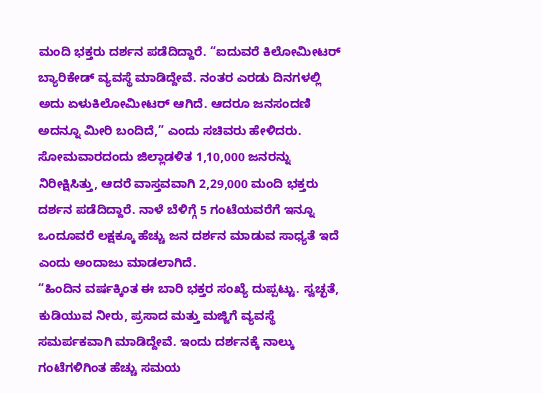ಮಂದಿ ಭಕ್ತರು ದರ್ಶನ ಪಡೆದಿದ್ದಾರೆ. “ಐದುವರೆ ಕಿಲೋಮೀಟರ್ ಬ್ಯಾರಿಕೇಡ್ ವ್ಯವಸ್ಥೆ ಮಾಡಿದ್ದೇವೆ. ನಂತರ ಎರಡು ದಿನಗಳಲ್ಲಿ ಅದು ಏಳುಕಿಲೋಮೀಟರ್ ಆಗಿದೆ. ಆದರೂ ಜನಸಂದಣಿ ಅದನ್ನೂ ಮೀರಿ ಬಂದಿದೆ,” ಎಂದು ಸಚಿವರು ಹೇಳಿದರು.
ಸೋಮವಾರದಂದು ಜಿಲ್ಲಾಡಳಿತ 1,10,000 ಜನರನ್ನು ನಿರೀಕ್ಷಿಸಿತ್ತು, ಆದರೆ ವಾಸ್ತವವಾಗಿ 2,29,000 ಮಂದಿ ಭಕ್ತರು ದರ್ಶನ ಪಡೆದಿದ್ದಾರೆ. ನಾಳೆ ಬೆಳಿಗ್ಗೆ 5 ಗಂಟೆಯವರೆಗೆ ಇನ್ನೂ ಒಂದೂವರೆ ಲಕ್ಷಕ್ಕೂ ಹೆಚ್ಚು ಜನ ದರ್ಶನ ಮಾಡುವ ಸಾಧ್ಯತೆ ಇದೆ ಎಂದು ಅಂದಾಜು ಮಾಡಲಾಗಿದೆ.
“ಹಿಂದಿನ ವರ್ಷಕ್ಕಿಂತ ಈ ಬಾರಿ ಭಕ್ತರ ಸಂಖ್ಯೆ ದುಪ್ಪಟ್ಟು. ಸ್ವಚ್ಛತೆ, ಕುಡಿಯುವ ನೀರು, ಪ್ರಸಾದ ಮತ್ತು ಮಜ್ಜಿಗೆ ವ್ಯವಸ್ಥೆ ಸಮರ್ಪಕವಾಗಿ ಮಾಡಿದ್ದೇವೆ. ಇಂದು ದರ್ಶನಕ್ಕೆ ನಾಲ್ಕು ಗಂಟೆಗಳಿಗಿಂತ ಹೆಚ್ಚು ಸಮಯ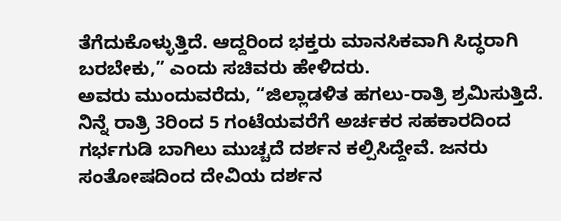ತೆಗೆದುಕೊಳ್ಳುತ್ತಿದೆ. ಆದ್ದರಿಂದ ಭಕ್ತರು ಮಾನಸಿಕವಾಗಿ ಸಿದ್ಧರಾಗಿ ಬರಬೇಕು,” ಎಂದು ಸಚಿವರು ಹೇಳಿದರು.
ಅವರು ಮುಂದುವರೆದು, “ಜಿಲ್ಲಾಡಳಿತ ಹಗಲು-ರಾತ್ರಿ ಶ್ರಮಿಸುತ್ತಿದೆ. ನಿನ್ನೆ ರಾತ್ರಿ 3ರಿಂದ 5 ಗಂಟೆಯವರೆಗೆ ಅರ್ಚಕರ ಸಹಕಾರದಿಂದ ಗರ್ಭಗುಡಿ ಬಾಗಿಲು ಮುಚ್ಚದೆ ದರ್ಶನ ಕಲ್ಪಿಸಿದ್ದೇವೆ. ಜನರು ಸಂತೋಷದಿಂದ ದೇವಿಯ ದರ್ಶನ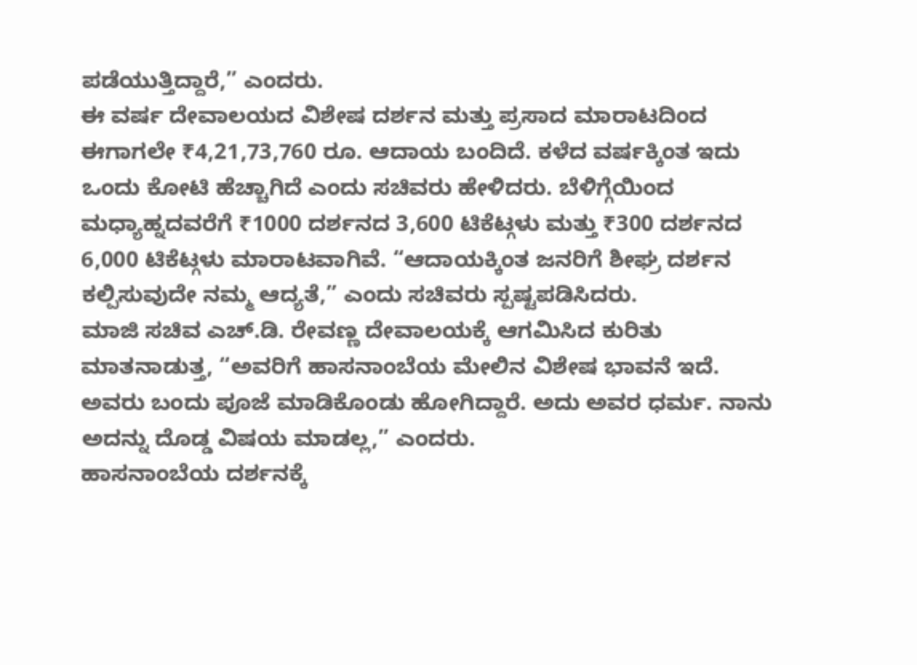ಪಡೆಯುತ್ತಿದ್ದಾರೆ,” ಎಂದರು.
ಈ ವರ್ಷ ದೇವಾಲಯದ ವಿಶೇಷ ದರ್ಶನ ಮತ್ತು ಪ್ರಸಾದ ಮಾರಾಟದಿಂದ ಈಗಾಗಲೇ ₹4,21,73,760 ರೂ. ಆದಾಯ ಬಂದಿದೆ. ಕಳೆದ ವರ್ಷಕ್ಕಿಂತ ಇದು ಒಂದು ಕೋಟಿ ಹೆಚ್ಚಾಗಿದೆ ಎಂದು ಸಚಿವರು ಹೇಳಿದರು. ಬೆಳಿಗ್ಗೆಯಿಂದ ಮಧ್ಯಾಹ್ನದವರೆಗೆ ₹1000 ದರ್ಶನದ 3,600 ಟಿಕೆಟ್ಗಳು ಮತ್ತು ₹300 ದರ್ಶನದ 6,000 ಟಿಕೆಟ್ಗಳು ಮಾರಾಟವಾಗಿವೆ. “ಆದಾಯಕ್ಕಿಂತ ಜನರಿಗೆ ಶೀಘ್ರ ದರ್ಶನ ಕಲ್ಪಿಸುವುದೇ ನಮ್ಮ ಆದ್ಯತೆ,” ಎಂದು ಸಚಿವರು ಸ್ಪಷ್ಟಪಡಿಸಿದರು.
ಮಾಜಿ ಸಚಿವ ಎಚ್.ಡಿ. ರೇವಣ್ಣ ದೇವಾಲಯಕ್ಕೆ ಆಗಮಿಸಿದ ಕುರಿತು ಮಾತನಾಡುತ್ತ, “ಅವರಿಗೆ ಹಾಸನಾಂಬೆಯ ಮೇಲಿನ ವಿಶೇಷ ಭಾವನೆ ಇದೆ. ಅವರು ಬಂದು ಪೂಜೆ ಮಾಡಿಕೊಂಡು ಹೋಗಿದ್ದಾರೆ. ಅದು ಅವರ ಧರ್ಮ. ನಾನು ಅದನ್ನು ದೊಡ್ಡ ವಿಷಯ ಮಾಡಲ್ಲ,” ಎಂದರು.
ಹಾಸನಾಂಬೆಯ ದರ್ಶನಕ್ಕೆ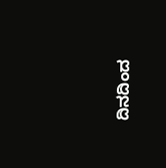ದಿನದಿಂದ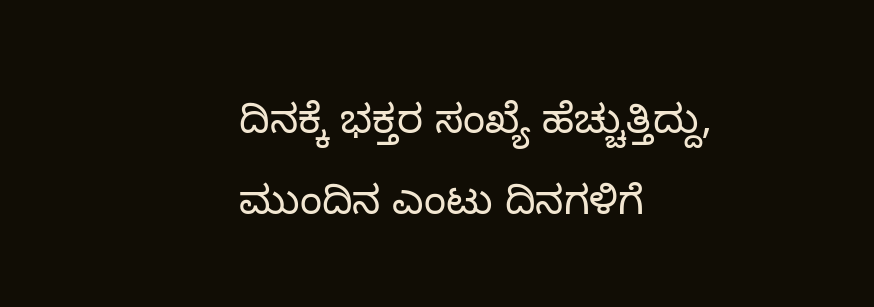ದಿನಕ್ಕೆ ಭಕ್ತರ ಸಂಖ್ಯೆ ಹೆಚ್ಚುತ್ತಿದ್ದು, ಮುಂದಿನ ಎಂಟು ದಿನಗಳಿಗೆ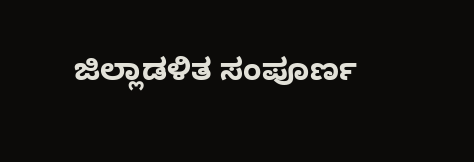ಜಿಲ್ಲಾಡಳಿತ ಸಂಪೂರ್ಣ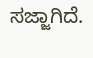ಸಜ್ಜಾಗಿದೆ.